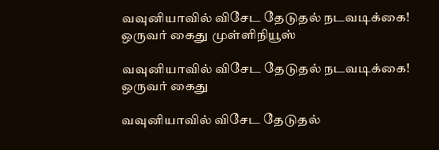வவுனியாவில் விசேட தேடுதல் நடவடிக்கை! ஒருவர் கைது முள்ளிநியூஸ்

வவுனியாவில் விசேட தேடுதல் நடவடிக்கை! ஒருவர் கைது

வவுனியாவில் விசேட தேடுதல்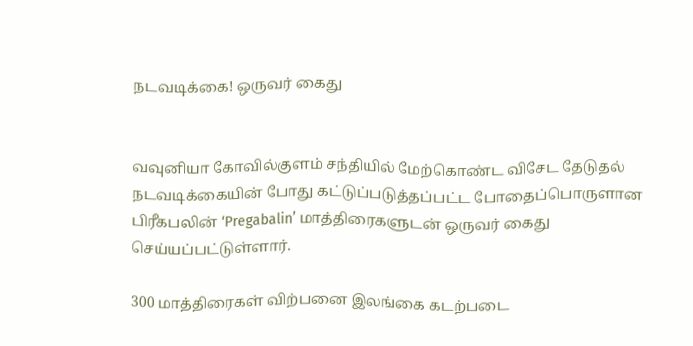நடவடிக்கை! ஒருவர் கைது


வவுனியா கோவில்குளம் சந்தியில் மேற்கொண்ட விசேட தேடுதல் நடவடிக்கையின் போது கட்டுப்படுத்தப்பட்ட போதைப்பொருளான பிரீகபலின் ‘Pregabalin’ மாத்திரைகளுடன் ஒருவர் கைது செய்யப்பட்டுள்ளார்.

300 மாத்திரைகள் விற்பனை இலங்கை கடற்படை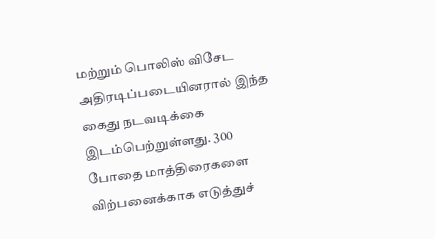மற்றும் பொலிஸ் விசேட அதிரடிப்படையினரால் இந்த கைது நடவடிக்கை இடம்பெற்றுள்ளது. 300 போதை மாத்திரைகளை விற்பனைக்காக எடுத்துச்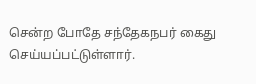சென்ற போதே சந்தேகநபர் கைது செய்யப்பட்டுள்ளார்.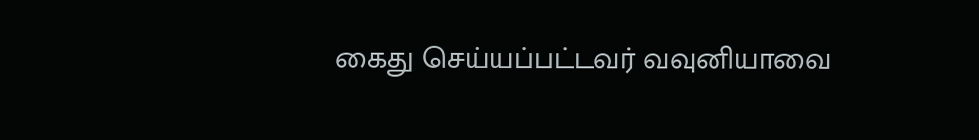கைது செய்யப்பட்டவர் வவுனியாவை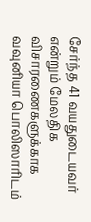சேர்ந்த 41 வயதுடையவர் என்றும் மேலதிக விசாரணைகளுக்காக வவுனியா பொலிஸாரிடம்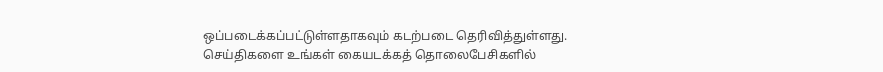ஒப்படைக்கப்பட்டுள்ளதாகவும் கடற்படை தெரிவித்துள்ளது.
செய்திகளை உங்கள் கையடக்கத் தொலைபேசிகளில்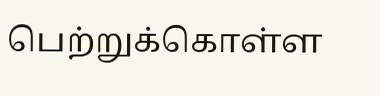பெற்றுக்கொள்ள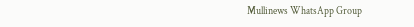Mullinews WhatsApp Group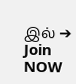இல் ➔ Join NOW